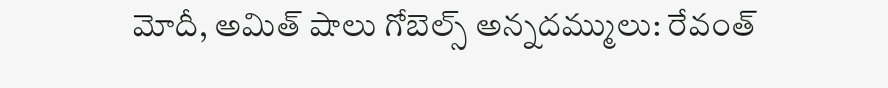మోదీ, అమిత్ షాలు గోబెల్స్ అన్నదమ్ములు: రేవంత్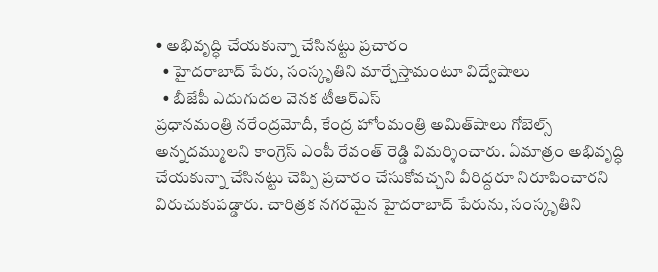• అభివృద్ధి చేయకున్నా చేసినట్టు ప్రచారం
  • హైదరాబాద్ పేరు, సంస్కృతిని మార్చేస్తామంటూ విద్వేషాలు
  • బీజేపీ ఎదుగుదల వెనక టీఆర్ఎస్
ప్రధానమంత్రి నరేంద్రమోదీ, కేంద్ర హోంమంత్రి అమిత్‌షాలు గోబెల్స్ అన్నదమ్ములని కాంగ్రెస్ ఎంపీ రేవంత్ రెడ్డి విమర్శించారు. ఏమాత్రం అభివృద్ధి చేయకున్నా చేసినట్టు చెప్పి ప్రచారం చేసుకోవచ్చని వీరిద్దరూ నిరూపించారని విరుచుకుపడ్డారు. చారిత్రక నగరమైన హైదరాబాద్ పేరును, సంస్కృతిని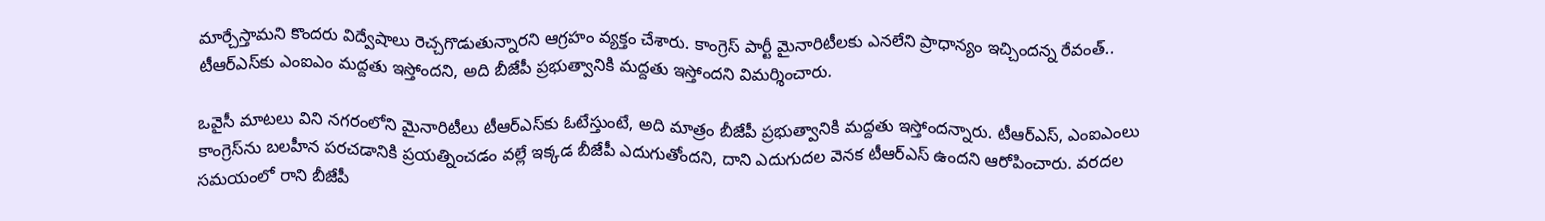మార్చేస్తామని కొందరు విద్వేషాలు రెచ్చగొడుతున్నారని ఆగ్రహం వ్యక్తం చేశారు. కాంగ్రెస్ పార్టీ మైనారిటీలకు ఎనలేని ప్రాధాన్యం ఇచ్చిందన్న రేవంత్.. టీఆర్ఎస్‌కు ఎంఐఎం మద్దతు ఇస్తోందని, అది బీజేపీ ప్రభుత్వానికి మద్దతు ఇస్తోందని విమర్శించారు.

ఒవైసీ మాటలు విని నగరంలోని మైనారిటీలు టీఆర్ఎస్‌కు ఓటేస్తుంటే, అది మాత్రం బీజేపీ ప్రభుత్వానికి మద్దతు ఇస్తోందన్నారు. టీఆర్ఎస్, ఎంఐఎంలు కాంగ్రెస్‌ను బలహీన పరచడానికి ప్రయత్నించడం వల్లే ఇక్కడ బీజేపీ ఎదుగుతోందని, దాని ఎదుగుదల వెనక టీఆర్ఎస్ ఉందని ఆరోపించారు. వరదల సమయంలో రాని బీజేపీ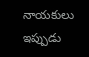నాయకులు ఇప్పుడు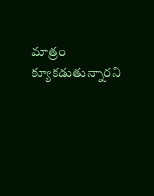మాత్రం క్యూకడుతున్నారని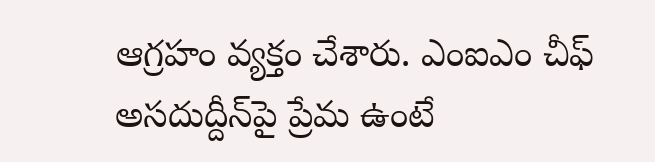ఆగ్రహం వ్యక్తం చేశారు. ఎంఐఎం చీఫ్ అసదుద్దీన్‌పై ప్రేమ ఉంటే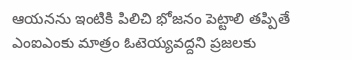ఆయనను ఇంటికి పిలిచి భోజనం పెట్టాలి తప్పితే ఎంఐఎంకు మాత్రం ఓటెయ్యవద్దని ప్రజలకు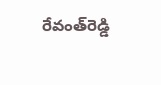రేవంత్‌రెడ్డి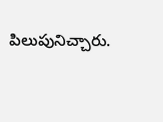పిలుపునిచ్చారు.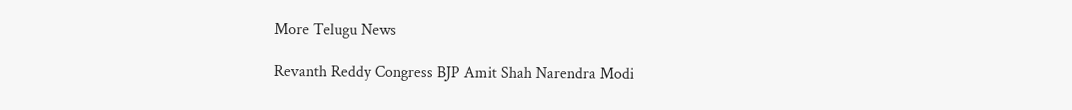More Telugu News

Revanth Reddy Congress BJP Amit Shah Narendra Modi